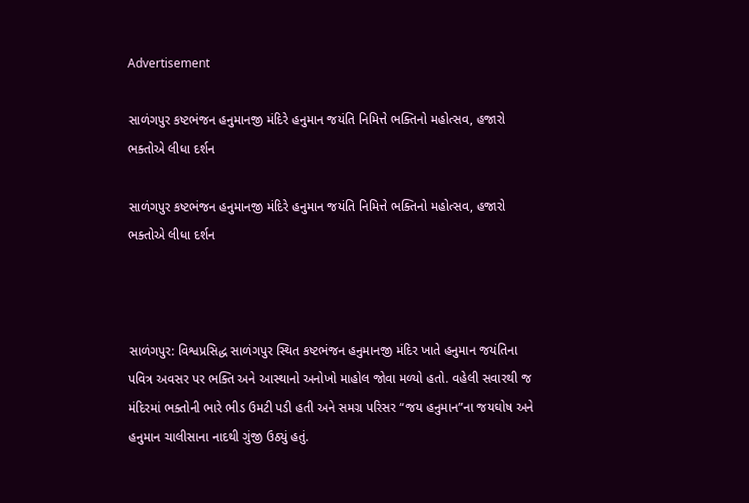Advertisement

સાળંગપુર કષ્ટભંજન હનુમાનજી મંદિરે હનુમાન જયંતિ નિમિત્તે ભક્તિનો મહોત્સવ, હજારો ભક્તોએ લીધા દર્શન

સાળંગપુર કષ્ટભંજન હનુમાનજી મંદિરે હનુમાન જયંતિ નિમિત્તે ભક્તિનો મહોત્સવ, હજારો ભક્તોએ લીધા દર્શન



સાળંગપુર: વિશ્વપ્રસિદ્ધ સાળંગપુર સ્થિત કષ્ટભંજન હનુમાનજી મંદિર ખાતે હનુમાન જયંતિના પવિત્ર અવસર પર ભક્તિ અને આસ્થાનો અનોખો માહોલ જોવા મળ્યો હતો. વહેલી સવારથી જ મંદિરમાં ભક્તોની ભારે ભીડ ઉમટી પડી હતી અને સમગ્ર પરિસર “જય હનુમાન”ના જયઘોષ અને હનુમાન ચાલીસાના નાદથી ગુંજી ઉઠ્યું હતું.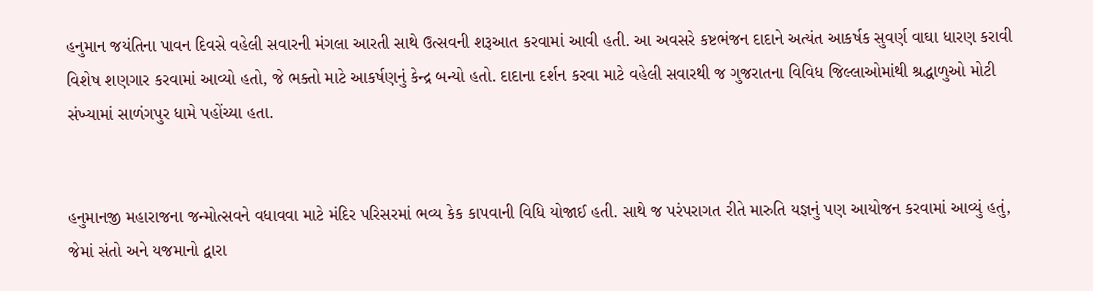હનુમાન જયંતિના પાવન દિવસે વહેલી સવારની મંગલા આરતી સાથે ઉત્સવની શરૂઆત કરવામાં આવી હતી. આ અવસરે કષ્ટભંજન દાદાને અત્યંત આકર્ષક સુવર્ણ વાઘા ધારણ કરાવી વિશેષ શણગાર કરવામાં આવ્યો હતો, જે ભક્તો માટે આકર્ષણનું કેન્દ્ર બન્યો હતો. દાદાના દર્શન કરવા માટે વહેલી સવારથી જ ગુજરાતના વિવિધ જિલ્લાઓમાંથી શ્રદ્ધાળુઓ મોટી સંખ્યામાં સાળંગપુર ધામે પહોંચ્યા હતા.


હનુમાનજી મહારાજના જન્મોત્સવને વધાવવા માટે મંદિર પરિસરમાં ભવ્ય કેક કાપવાની વિધિ યોજાઈ હતી. સાથે જ પરંપરાગત રીતે મારુતિ યજ્ઞનું પણ આયોજન કરવામાં આવ્યું હતું, જેમાં સંતો અને યજમાનો દ્વારા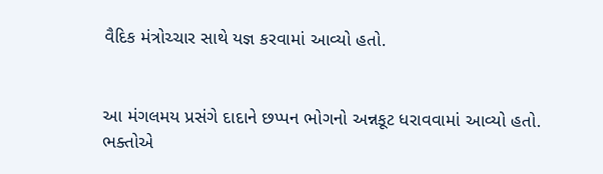વૈદિક મંત્રોચ્ચાર સાથે યજ્ઞ કરવામાં આવ્યો હતો.


આ મંગલમય પ્રસંગે દાદાને છપ્પન ભોગનો અન્નકૂટ ધરાવવામાં આવ્યો હતો. ભક્તોએ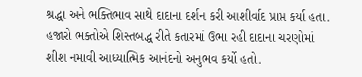શ્રદ્ધા અને ભક્તિભાવ સાથે દાદાના દર્શન કરી આશીર્વાદ પ્રાપ્ત કર્યા હતા. હજારો ભક્તોએ શિસ્તબદ્ધ રીતે કતારમાં ઉભા રહી દાદાના ચરણોમાં શીશ નમાવી આધ્યાત્મિક આનંદનો અનુભવ કર્યો હતો.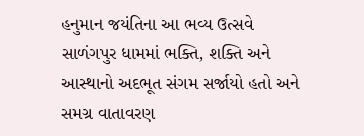હનુમાન જયંતિના આ ભવ્ય ઉત્સવે સાળંગપુર ધામમાં ભક્તિ, શક્તિ અને આસ્થાનો અદભૂત સંગમ સર્જાયો હતો અને સમગ્ર વાતાવરણ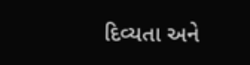દિવ્યતા અને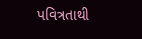પવિત્રતાથી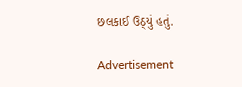છલકાઈ ઉઠ્યું હતું.

Advertisement